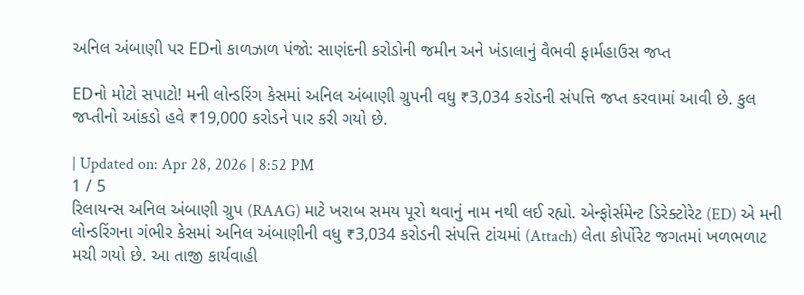અનિલ અંબાણી પર EDનો કાળઝાળ પંજો: સાણંદની કરોડોની જમીન અને ખંડાલાનું વૈભવી ફાર્મહાઉસ જપ્ત

EDનો મોટો સપાટો! મની લોન્ડરિંગ કેસમાં અનિલ અંબાણી ગ્રુપની વધુ ₹3,034 કરોડની સંપત્તિ જપ્ત કરવામાં આવી છે. કુલ જપ્તીનો આંકડો હવે ₹19,000 કરોડને પાર કરી ગયો છે.

| Updated on: Apr 28, 2026 | 8:52 PM
1 / 5
રિલાયન્સ અનિલ અંબાણી ગ્રુપ (RAAG) માટે ખરાબ સમય પૂરો થવાનું નામ નથી લઈ રહ્યો. એન્ફોર્સમેન્ટ ડિરેક્ટોરેટ (ED) એ મની લોન્ડરિંગના ગંભીર કેસમાં અનિલ અંબાણીની વધુ ₹3,034 કરોડની સંપત્તિ ટાંચમાં (Attach) લેતા કોર્પોરેટ જગતમાં ખળભળાટ મચી ગયો છે. આ તાજી કાર્યવાહી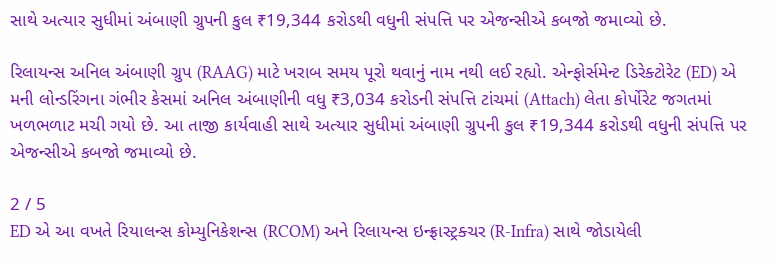સાથે અત્યાર સુધીમાં અંબાણી ગ્રુપની કુલ ₹19,344 કરોડથી વધુની સંપત્તિ પર એજન્સીએ કબજો જમાવ્યો છે.

રિલાયન્સ અનિલ અંબાણી ગ્રુપ (RAAG) માટે ખરાબ સમય પૂરો થવાનું નામ નથી લઈ રહ્યો. એન્ફોર્સમેન્ટ ડિરેક્ટોરેટ (ED) એ મની લોન્ડરિંગના ગંભીર કેસમાં અનિલ અંબાણીની વધુ ₹3,034 કરોડની સંપત્તિ ટાંચમાં (Attach) લેતા કોર્પોરેટ જગતમાં ખળભળાટ મચી ગયો છે. આ તાજી કાર્યવાહી સાથે અત્યાર સુધીમાં અંબાણી ગ્રુપની કુલ ₹19,344 કરોડથી વધુની સંપત્તિ પર એજન્સીએ કબજો જમાવ્યો છે.

2 / 5
ED એ આ વખતે રિયાલન્સ કોમ્યુનિકેશન્સ (RCOM) અને રિલાયન્સ ઇન્ફ્રાસ્ટ્રક્ચર (R-Infra) સાથે જોડાયેલી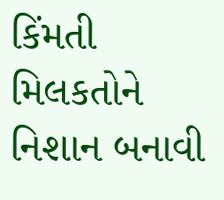કિંમતી મિલકતોને નિશાન બનાવી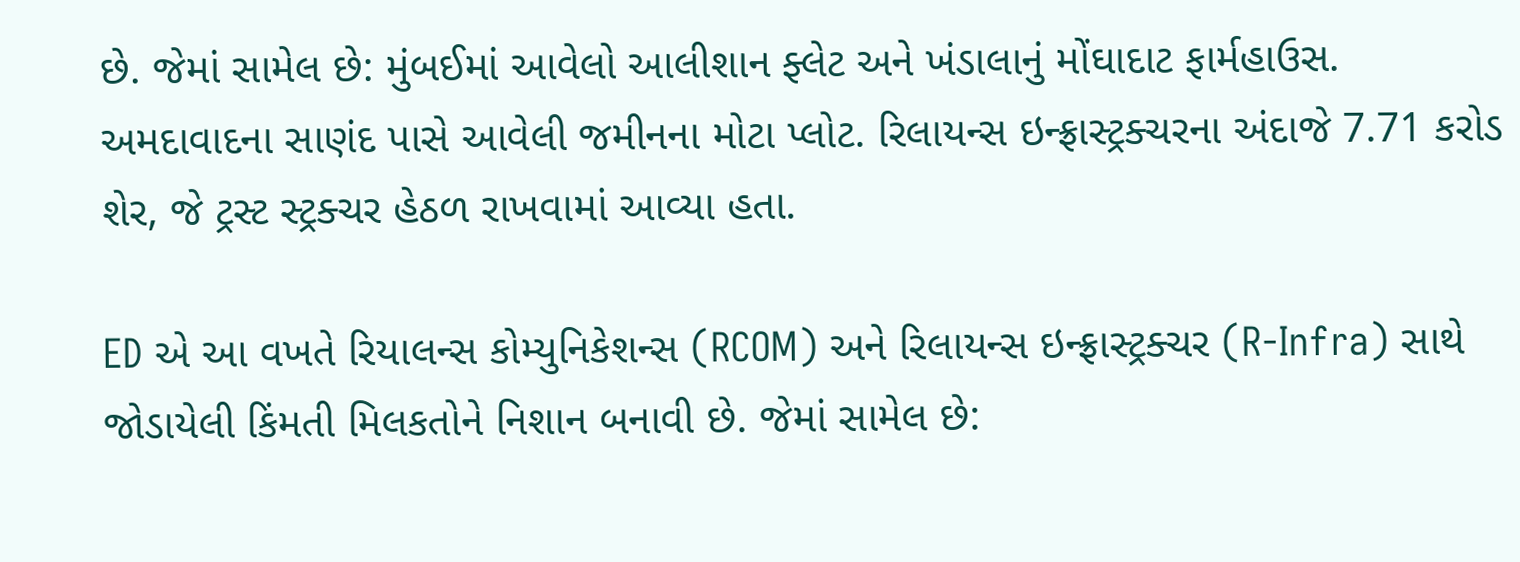છે. જેમાં સામેલ છે: મુંબઈમાં આવેલો આલીશાન ફ્લેટ અને ખંડાલાનું મોંઘાદાટ ફાર્મહાઉસ. અમદાવાદના સાણંદ પાસે આવેલી જમીનના મોટા પ્લોટ. રિલાયન્સ ઇન્ફ્રાસ્ટ્રક્ચરના અંદાજે 7.71 કરોડ શેર, જે ટ્રસ્ટ સ્ટ્રક્ચર હેઠળ રાખવામાં આવ્યા હતા.

ED એ આ વખતે રિયાલન્સ કોમ્યુનિકેશન્સ (RCOM) અને રિલાયન્સ ઇન્ફ્રાસ્ટ્રક્ચર (R-Infra) સાથે જોડાયેલી કિંમતી મિલકતોને નિશાન બનાવી છે. જેમાં સામેલ છે: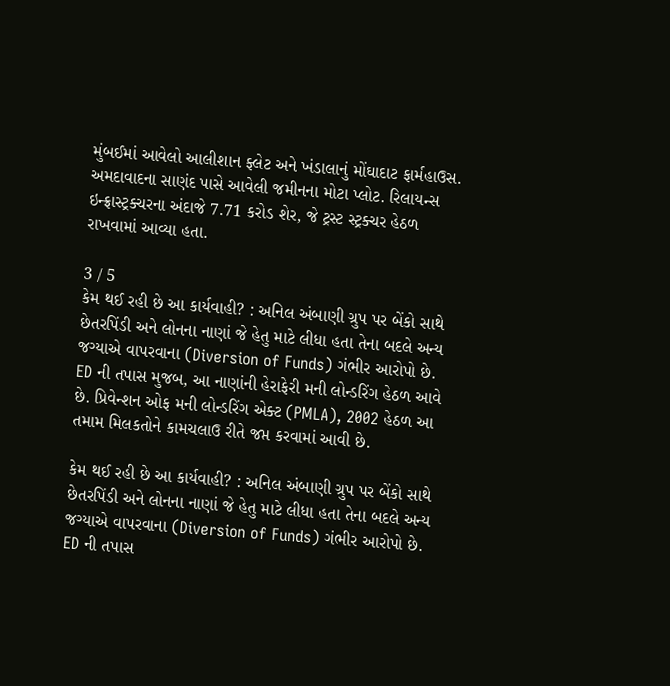મુંબઈમાં આવેલો આલીશાન ફ્લેટ અને ખંડાલાનું મોંઘાદાટ ફાર્મહાઉસ. અમદાવાદના સાણંદ પાસે આવેલી જમીનના મોટા પ્લોટ. રિલાયન્સ ઇન્ફ્રાસ્ટ્રક્ચરના અંદાજે 7.71 કરોડ શેર, જે ટ્રસ્ટ સ્ટ્રક્ચર હેઠળ રાખવામાં આવ્યા હતા.

3 / 5
કેમ થઈ રહી છે આ કાર્યવાહી? : અનિલ અંબાણી ગ્રુપ પર બેંકો સાથે છેતરપિંડી અને લોનના નાણાં જે હેતુ માટે લીધા હતા તેના બદલે અન્ય જગ્યાએ વાપરવાના (Diversion of Funds) ગંભીર આરોપો છે. ED ની તપાસ મુજબ, આ નાણાંની હેરાફેરી મની લોન્ડરિંગ હેઠળ આવે છે. પ્રિવેન્શન ઓફ મની લોન્ડરિંગ એક્ટ (PMLA), 2002 હેઠળ આ તમામ મિલકતોને કામચલાઉ રીતે જપ્ત કરવામાં આવી છે.

કેમ થઈ રહી છે આ કાર્યવાહી? : અનિલ અંબાણી ગ્રુપ પર બેંકો સાથે છેતરપિંડી અને લોનના નાણાં જે હેતુ માટે લીધા હતા તેના બદલે અન્ય જગ્યાએ વાપરવાના (Diversion of Funds) ગંભીર આરોપો છે. ED ની તપાસ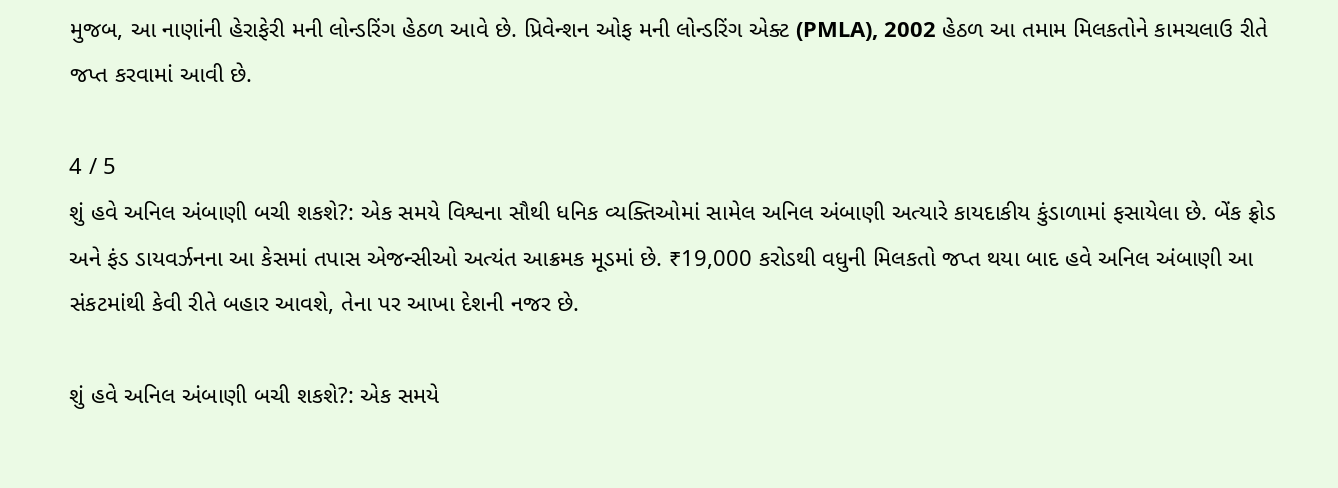મુજબ, આ નાણાંની હેરાફેરી મની લોન્ડરિંગ હેઠળ આવે છે. પ્રિવેન્શન ઓફ મની લોન્ડરિંગ એક્ટ (PMLA), 2002 હેઠળ આ તમામ મિલકતોને કામચલાઉ રીતે જપ્ત કરવામાં આવી છે.

4 / 5
શું હવે અનિલ અંબાણી બચી શકશે?: એક સમયે વિશ્વના સૌથી ધનિક વ્યક્તિઓમાં સામેલ અનિલ અંબાણી અત્યારે કાયદાકીય કુંડાળામાં ફસાયેલા છે. બેંક ફ્રોડ અને ફંડ ડાયવર્ઝનના આ કેસમાં તપાસ એજન્સીઓ અત્યંત આક્રમક મૂડમાં છે. ₹19,000 કરોડથી વધુની મિલકતો જપ્ત થયા બાદ હવે અનિલ અંબાણી આ સંકટમાંથી કેવી રીતે બહાર આવશે, તેના પર આખા દેશની નજર છે.

શું હવે અનિલ અંબાણી બચી શકશે?: એક સમયે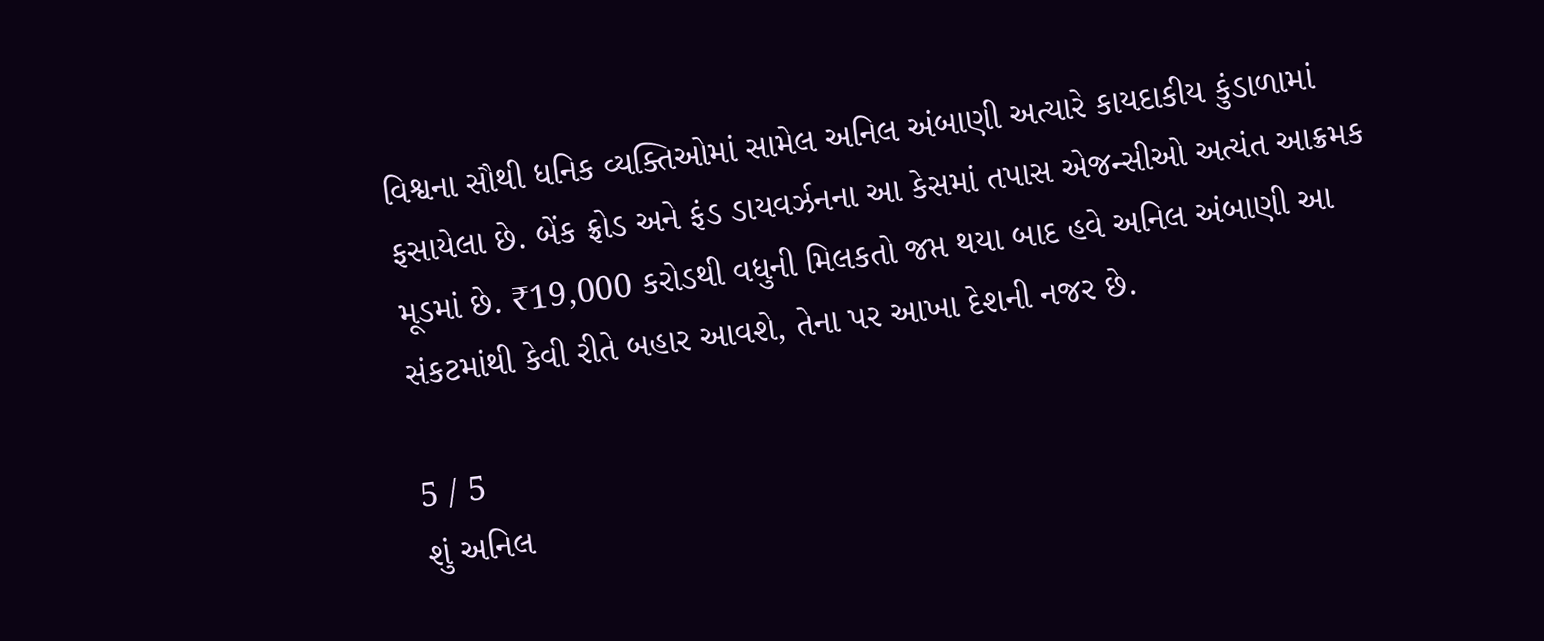વિશ્વના સૌથી ધનિક વ્યક્તિઓમાં સામેલ અનિલ અંબાણી અત્યારે કાયદાકીય કુંડાળામાં ફસાયેલા છે. બેંક ફ્રોડ અને ફંડ ડાયવર્ઝનના આ કેસમાં તપાસ એજન્સીઓ અત્યંત આક્રમક મૂડમાં છે. ₹19,000 કરોડથી વધુની મિલકતો જપ્ત થયા બાદ હવે અનિલ અંબાણી આ સંકટમાંથી કેવી રીતે બહાર આવશે, તેના પર આખા દેશની નજર છે.

5 / 5
શું અનિલ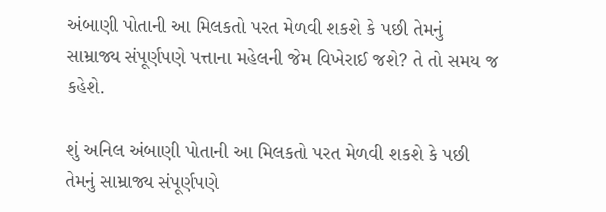અંબાણી પોતાની આ મિલકતો પરત મેળવી શકશે કે પછી તેમનું સામ્રાજ્ય સંપૂર્ણપણે પત્તાના મહેલની જેમ વિખેરાઈ જશે? તે તો સમય જ કહેશે.

શું અનિલ અંબાણી પોતાની આ મિલકતો પરત મેળવી શકશે કે પછી તેમનું સામ્રાજ્ય સંપૂર્ણપણે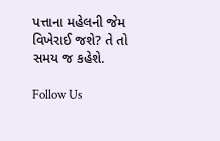પત્તાના મહેલની જેમ વિખેરાઈ જશે? તે તો સમય જ કહેશે.

Follow Us